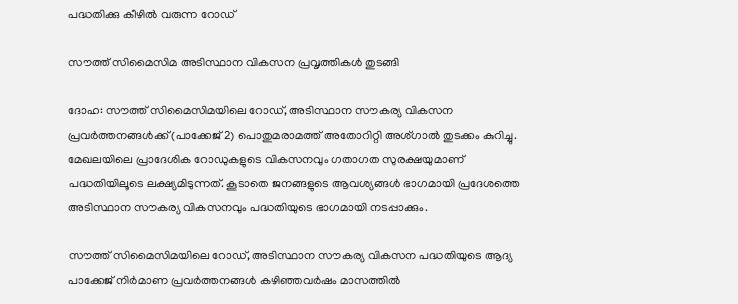പദ്ധതിക്കു കീഴിൽ വരുന്ന റോഡ്

സൗത്ത് സിമൈസിമ അടിസ്ഥാന വികസന പ്രവൃത്തികൾ തുടങ്ങി

ദോഹ: സൗത്ത് സിമൈസിമയിലെ റോഡ്, അടിസ്ഥാന സൗകര്യ വികസന പ്രവർത്തനങ്ങൾക്ക് (പാക്കേജ് 2) പൊതുമരാമത്ത് അതോറിറ്റി അശ്ഗാൽ തുടക്കം കുറിച്ചു. മേഖലയിലെ പ്രാദേശിക റോഡുകളുടെ വികസനവും ഗതാഗത സുരക്ഷയുമാണ് പദ്ധതിയിലൂടെ ലക്ഷ്യമിടുന്നത്. കൂടാതെ ജനങ്ങളുടെ ആവശ്യങ്ങൾ ഭാഗമായി പ്രദേശത്തെ അടിസ്ഥാന സൗകര്യ വികസനവും പദ്ധതിയുടെ ഭാഗമായി നടപ്പാക്കും.

സൗത്ത് സിമൈസിമയിലെ റോഡ്, അടിസ്ഥാന സൗകര്യ വികസന പദ്ധതിയുടെ ആദ്യ പാക്കേജ് നിർമാണ പ്രവർത്തനങ്ങൾ കഴിഞ്ഞവർഷം മാസത്തിൽ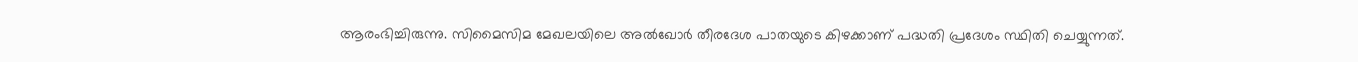ആരംഭിച്ചിരുന്നു. സിമൈസിമ മേഖലയിലെ അൽഖോർ തീരദേശ പാതയുടെ കിഴക്കാണ് പദ്ധതി പ്രദേശം സ്ഥിതി ചെയ്യുന്നത്.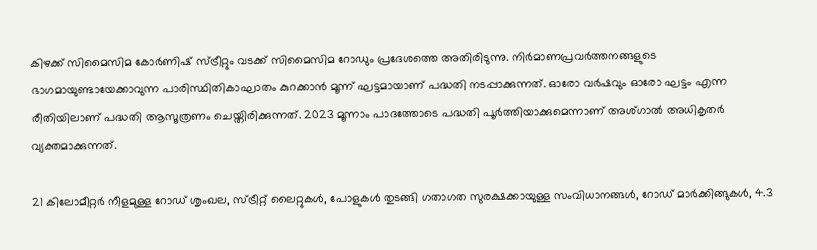കിഴക്ക് സിമൈസിമ കോർണിഷ് സ്ട്രീറ്റും വടക്ക് സിമൈസിമ റോഡും പ്രദേശത്തെ അതിരിടുന്നു. നിർമാണപ്രവർത്തനങ്ങളുടെ ഭാഗമായുണ്ടായേക്കാവുന്ന പാരിസ്ഥിതികാഘാതം കുറക്കാൻ മൂന്ന് ഘട്ടമായാണ് പദ്ധതി നടപ്പാക്കുന്നത്. ഓരോ വർഷവും ഓരോ ഘട്ടം എന്ന രീതിയിലാണ് പദ്ധതി ആസൂത്രണം ചെയ്തിരിക്കുന്നത്. 2023 മൂന്നാം പാദത്തോടെ പദ്ധതി പൂർത്തിയാക്കുമെന്നാണ് അശ്ഗാൽ അധികൃതർ വ്യക്തമാക്കുന്നത്.

21 കിലോമീറ്റർ നീളമുള്ള റോഡ് ശൃംഖല, സ്ട്രീറ്റ് ലൈറ്റുകൾ, പോളുകൾ തുടങ്ങി ഗതാഗത സുരക്ഷക്കായുള്ള സംവിധാനങ്ങൾ, റോഡ് മാർക്കിങ്ങുകൾ, 4.3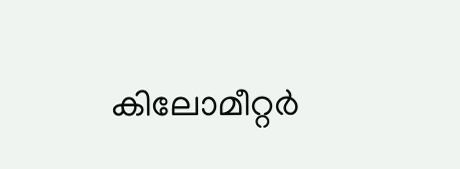കിലോമീറ്റർ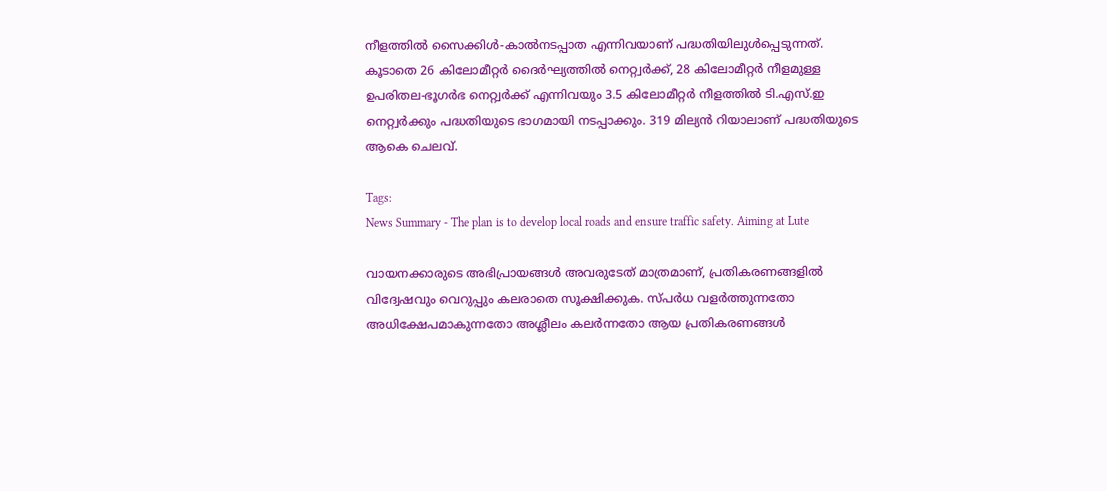നീളത്തിൽ സൈക്കിൾ-കാൽനടപ്പാത എന്നിവയാണ് പദ്ധതിയിലുൾപ്പെടുന്നത്. കൂടാതെ 26 കിലോമീറ്റർ ദൈർഘ്യത്തിൽ നെറ്റ്വർക്ക്, 28 കിലോമീറ്റർ നീളമുള്ള ഉപരിതല-ഭൂഗർഭ നെറ്റ്വർക്ക് എന്നിവയും 3.5 കിലോമീറ്റർ നീളത്തിൽ ടി.എസ്.ഇ നെറ്റ്വർക്കും പദ്ധതിയുടെ ഭാഗമായി നടപ്പാക്കും. 319 മില്യൻ റിയാലാണ് പദ്ധതിയുടെ ആകെ ചെലവ്.

Tags:
News Summary - The plan is to develop local roads and ensure traffic safety. Aiming at Lute

വായനക്കാരുടെ അഭിപ്രായങ്ങള്‍ അവരുടേത് മാത്രമാണ്, പ്രതികരണങ്ങളിൽ വിദ്വേഷവും വെറുപ്പും കലരാതെ സൂക്ഷിക്കുക. സ്പർധ വളർത്തുന്നതോ അധിക്ഷേപമാകുന്നതോ അശ്ലീലം കലർന്നതോ ആയ പ്രതികരണങ്ങൾ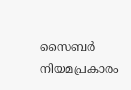സൈബർ നിയമപ്രകാരം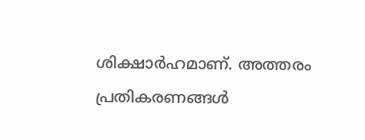ശിക്ഷാർഹമാണ്. അത്തരം പ്രതികരണങ്ങൾ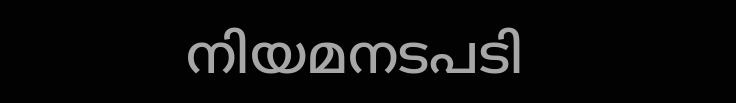നിയമനടപടി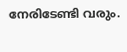നേരിടേണ്ടി വരും.